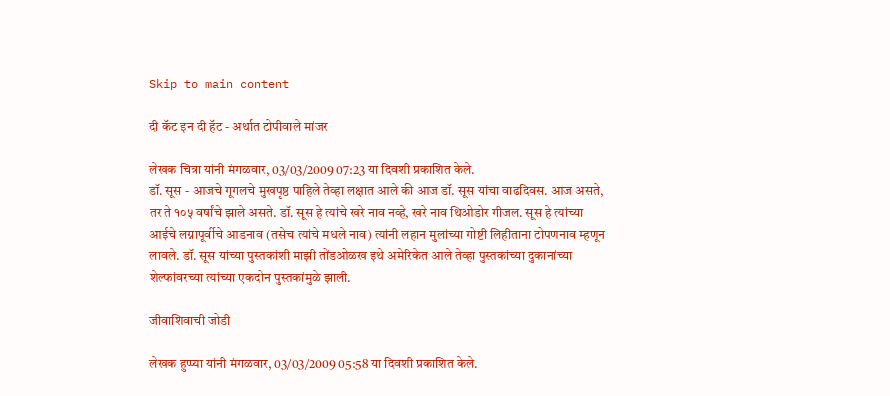Skip to main content

दी कॅट इन दी हॅट - अर्थात टोपीवाले मांजर

लेखक चित्रा यांनी मंगळवार, 03/03/2009 07:23 या दिवशी प्रकाशित केले.
डॉ. सूस - आजचे गूगलचे मुखपृष्ठ पाहिले तेव्हा लक्षात आले की आज डॉ. सूस यांचा वाढदिवस. आज असते, तर ते १०५ वर्षांचे झाले असते. डॉ. सूस हे त्यांचे खरे नाव नव्हे, खरे नाव थिओडोर गीजल. सूस हे त्यांच्या आईचे लग्नापूर्वीचे आडनाव (तसेच त्यांचे मधले नाव) त्यांनी लहान मुलांच्या गोष्टी लिहीताना टोपणनाव म्हणून लावले. डॉ. सूस यांच्या पुस्तकांशी माझी तोंडओळख इथे अमेरिकेत आले तेव्हा पुस्तकांच्या दुकानांच्या शेल्फांवरच्या त्यांच्या एकदोन पुस्तकांमुळे झाली.

जीवाशिवाची जोडी

लेखक हुप्प्या यांनी मंगळवार, 03/03/2009 05:58 या दिवशी प्रकाशित केले.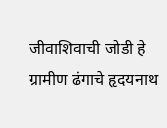जीवाशिवाची जोडी हे ग्रामीण ढंगाचे हृदयनाथ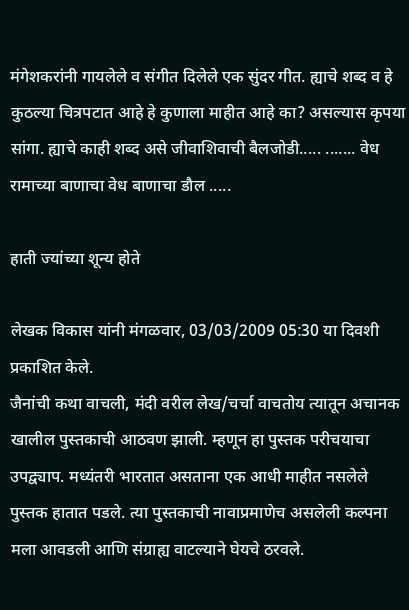मंगेशकरांनी गायलेले व संगीत दिलेले एक सुंदर गीत. ह्याचे शब्द व हे कुठल्या चित्रपटात आहे हे कुणाला माहीत आहे का? असल्यास कृपया सांगा. ह्याचे काही शब्द असे जीवाशिवाची बैलजोडी..... ....... वेध रामाच्या बाणाचा वेध बाणाचा डौल .....

हाती ज्यांच्या शून्य होते

लेखक विकास यांनी मंगळवार, 03/03/2009 05:30 या दिवशी प्रकाशित केले.
जैनांची कथा वाचली, मंदी वरील लेख/चर्चा वाचतोय त्यातून अचानक खालील पुस्तकाची आठवण झाली. म्हणून हा पुस्तक परीचयाचा उपद्व्याप. मध्यंतरी भारतात असताना एक आधी माहीत नसलेले पुस्तक हातात पडले. त्या पुस्तकाची नावाप्रमाणेच असलेली कल्पना मला आवडली आणि संग्राह्य वाटल्याने घेयचे ठरवले.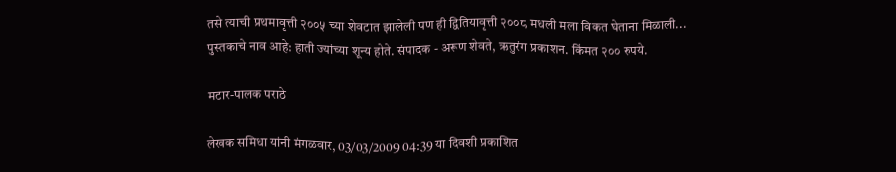तसे त्याची प्रथमावृत्ती २००५ च्या शेवटात झालेली पण ही द्वितियावृत्ती २००८ मधली मला विकत घेताना मिळाली... पुस्तकाचे नाव आहे: हाती ज्यांच्या शून्य होते. संपादक - अरूण शेवते, ऋतुरंग प्रकाशन. किंमत २०० रुपये.

मटार-पालक पराठे

लेखक समिधा यांनी मंगळवार, 03/03/2009 04:39 या दिवशी प्रकाशित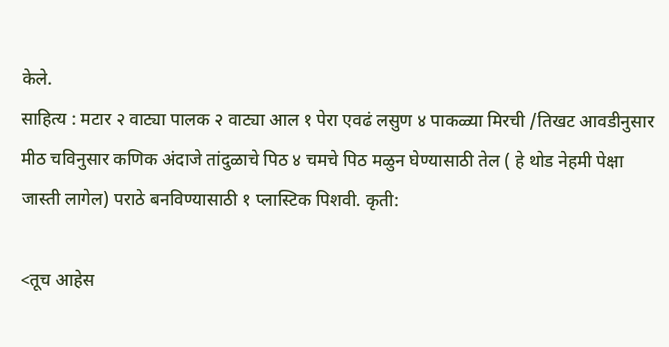केले.
साहित्य : मटार २ वाट्या पालक २ वाट्या आल १ पेरा एवढं लसुण ४ पाकळ्या मिरची /तिखट आवडीनुसार मीठ चविनुसार कणिक अंदाजे तांदुळाचे पिठ ४ चमचे पिठ मळुन घेण्यासाठी तेल ( हे थोड नेहमी पेक्षा जास्ती लागेल) पराठे बनविण्यासाठी १ प्लास्टिक पिशवी. कृती:

<तूच आहेस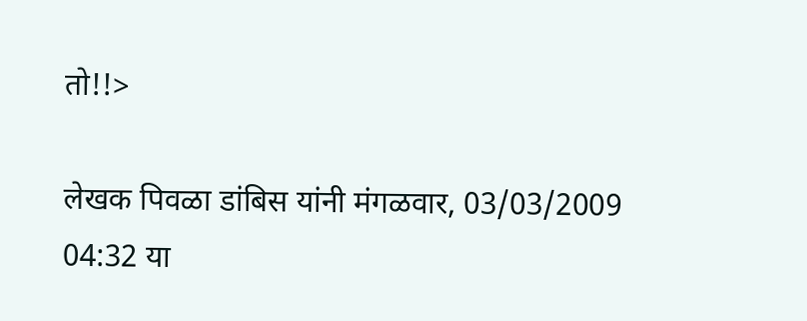तो!!>

लेखक पिवळा डांबिस यांनी मंगळवार, 03/03/2009 04:32 या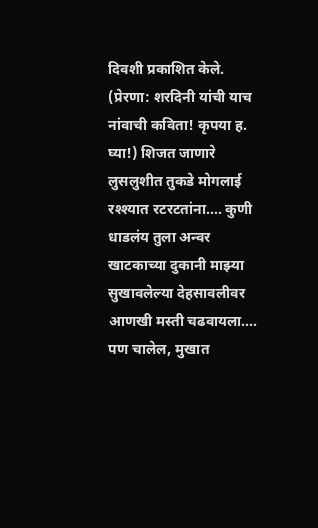दिवशी प्रकाशित केले.
(प्रेरणा: शरदिनी यांची याच नांवाची कविता! कृपया ह. घ्या!) शिजत जाणारे लुसलुशीत तुकडे मोगलाई रश्श्यात रटरटतांना.... कुणी धाडलंय तुला अन्वर खाटकाच्या दुकानी माझ्या सुखावलेल्या देहसावलीवर आणखी मस्ती चढवायला.... पण चालेल, मुखात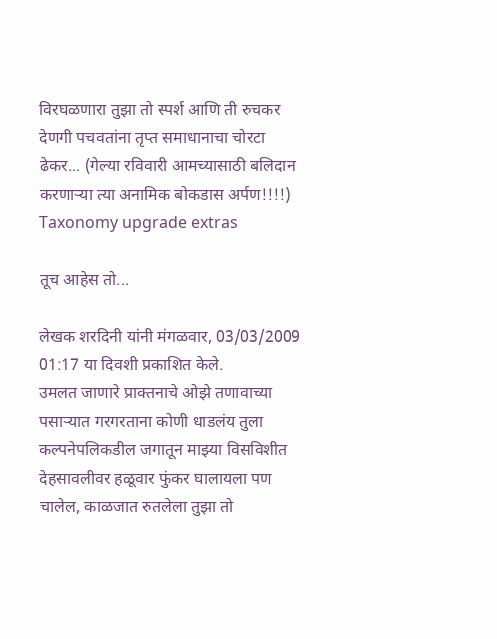विरघळणारा तुझा तो स्पर्श आणि ती रुचकर देणगी पचवतांना तृप्त समाधानाचा चोरटा ढेकर... (गेल्या रविवारी आमच्यासाठी बलिदान करणार्‍या त्या अनामिक बोकडास अर्पण!!!!)
Taxonomy upgrade extras

तूच आहेस तो...

लेखक शरदिनी यांनी मंगळवार, 03/03/2009 01:17 या दिवशी प्रकाशित केले.
उमलत जाणारे प्राक्तनाचे ओझे तणावाच्या पसार्‍यात गरगरताना कोणी धाडलंय तुला कल्पनेपलिकडील जगातून माझ्या विसविशीत देहसावलीवर हळूवार फुंकर घालायला पण चालेल, काळजात रुतलेला तुझा तो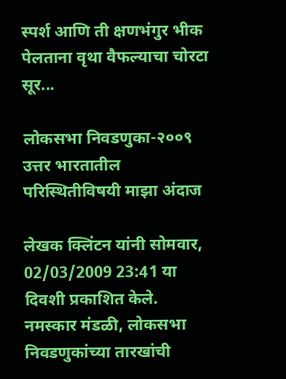स्पर्श आणि ती क्षणभंगुर भीक पेलताना वृथा वैफल्याचा चोरटा सूर...

लोकसभा निवडणुका-२००९ उत्तर भारतातील परिस्थितीविषयी माझा अंदाज

लेखक क्लिंटन यांनी सोमवार, 02/03/2009 23:41 या दिवशी प्रकाशित केले.
नमस्कार मंडळी, लोकसभा निवडणुकांच्या तारखांची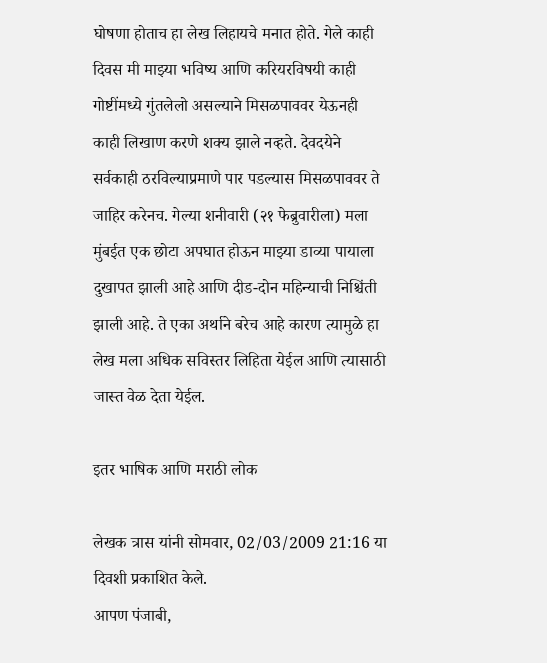घोषणा होताच हा लेख लिहायचे मनात होते. गेले काही दिवस मी माझ्या भविष्य आणि करियरविषयी काही गोष्टींमध्ये गुंतलेलो असल्याने मिसळपाववर येऊनही काही लिखाण करणे शक्य झाले नव्हते. देवदयेने सर्वकाही ठरविल्याप्रमाणे पार पडल्यास मिसळपाववर ते जाहिर करेनच. गेल्या शनीवारी (२१ फेब्रुवारीला) मला मुंबईत एक छोटा अपघात होऊन माझ्या डाव्या पायाला दुखापत झाली आहे आणि दीड-दोन महिन्याची निश्चिंती झाली आहे. ते एका अर्थाने बरेच आहे कारण त्यामुळे हा लेख मला अधिक सविस्तर लिहिता येईल आणि त्यासाठी जास्त वेळ देता येईल.

इतर भाषिक आणि मराठी लोक

लेखक त्रास यांनी सोमवार, 02/03/2009 21:16 या दिवशी प्रकाशित केले.
आपण पंजाबी,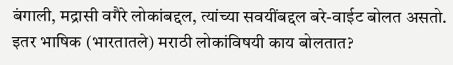बंगाली, मद्रासी वगैरे लोकांबद्दल, त्यांच्या सवयींबद्दल बरे-वाईट बोलत असतो. इतर भाषिक (भारतातले) मराठी लोकांविषयी काय बोलतात?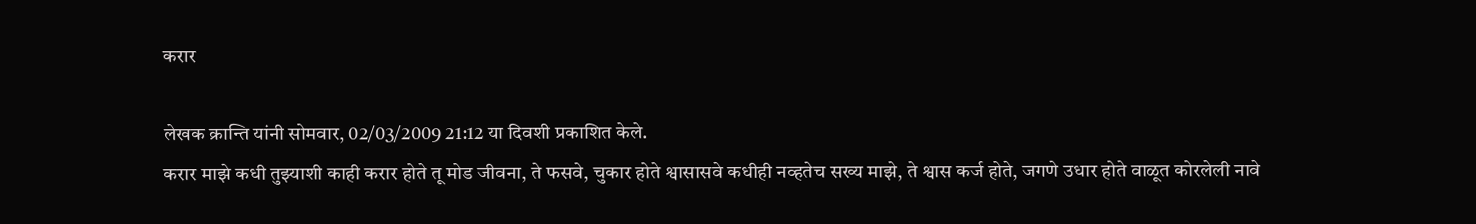करार

लेखक क्रान्ति यांनी सोमवार, 02/03/2009 21:12 या दिवशी प्रकाशित केले.
करार माझे कधी तुझ्याशी काही करार होते तू मोड जीवना, ते फसवे, चुकार होते श्वासासवे कधीही नव्हतेच सख्य माझे, ते श्वास कर्ज होते, जगणे उधार होते वाळूत कोरलेली नावे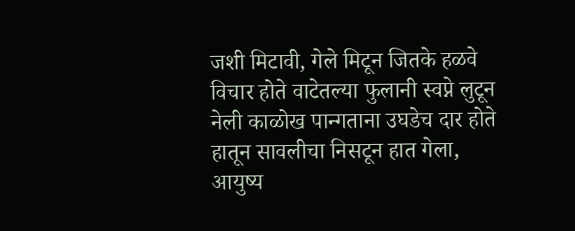जशी मिटावी, गेले मिटून जितके हळवे विचार होते वाटेतल्या फुलानी स्वप्ने लुटून नेली काळोख पान्गताना उघडेच दार होते हातून सावलीचा निसटून हात गेला, आयुष्य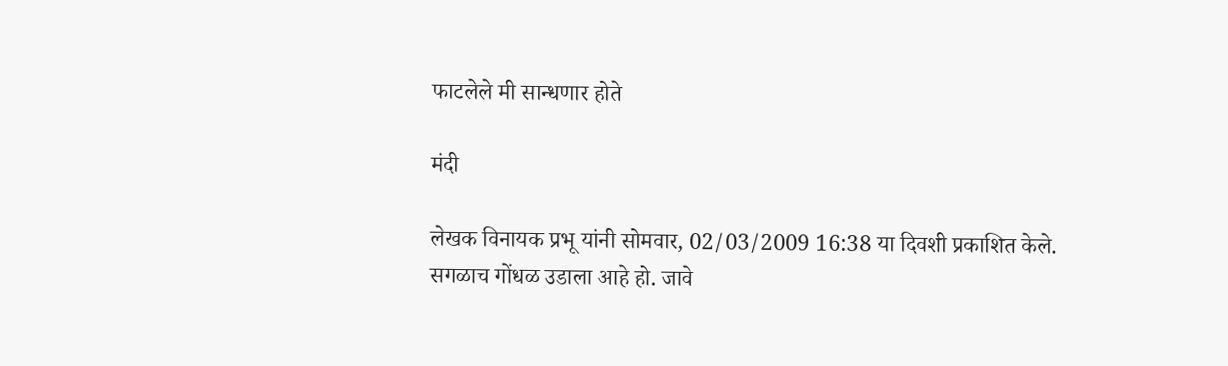फाटलेले मी सान्धणार होते

मंदी

लेखक विनायक प्रभू यांनी सोमवार, 02/03/2009 16:38 या दिवशी प्रकाशित केले.
सगळाच गोंधळ उडाला आहे हो. जावे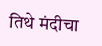तिथे मंदीचा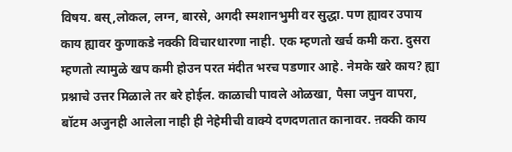विषय. बस्,लोकल, लग्न, बारसे, अगदी स्मशानभुमी वर सुद्धा. पण ह्यावर उपाय काय ह्यावर कुणाकडे नक्की विचारधारणा नाही. एक म्हणतो खर्च कमी करा. दुसरा म्हणतो त्यामुळे खप कमी होउन परत मंदीत भरच पडणार आहे. नेमके खरे काय? ह्या प्रश्नाचे उत्तर मिळाले तर बरे होईल. काळाची पावले ओळखा, पैसा जपुन वापरा, बॉटम अजुनही आलेला नाही ही नेहेमीची वाक्ये दणदणतात कानावर. ऩक्की काय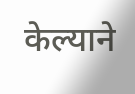केल्याने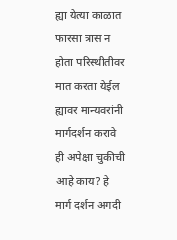ह्या येत्या काळात फारसा त्रास न होता परिस्थीतीवर मात करता येईल ह्यावर मान्यवरांनी मार्गदर्शन करावे ही अपेक्षा चुकीची आहे काय? हे मार्ग दर्शन अगदी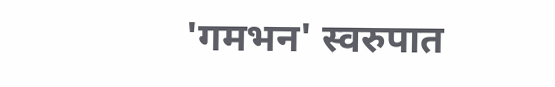'गमभन' स्वरुपात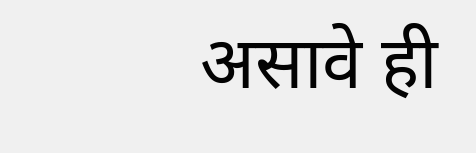असावे ही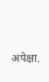अपेक्षा.